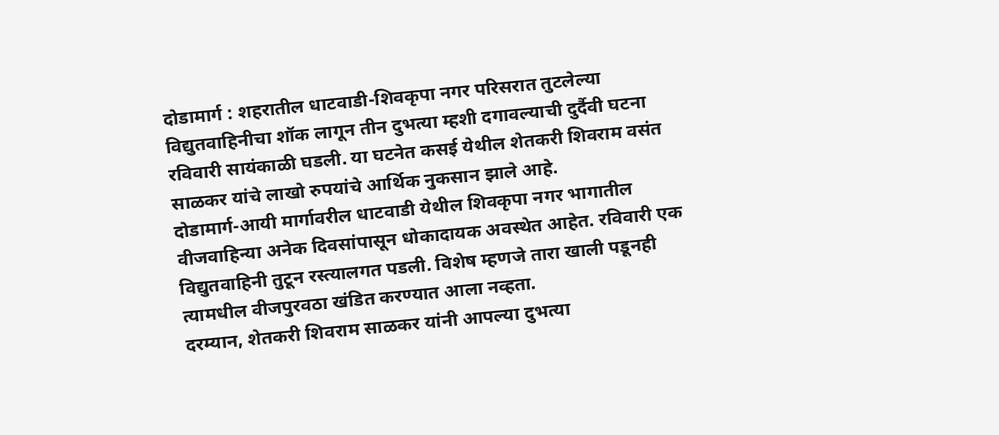दोडामार्ग : शहरातील धाटवाडी-शिवकृपा नगर परिसरात तुटलेल्या विद्युतवाहिनीचा शॉक लागून तीन दुभत्या म्हशी दगावल्याची दुर्दैवी घटना रविवारी सायंकाळी घडली. या घटनेत कसई येथील शेतकरी शिवराम वसंत साळकर यांचे लाखो रुपयांचे आर्थिक नुकसान झाले आहे.
दोडामार्ग-आयी मार्गावरील धाटवाडी येथील शिवकृपा नगर भागातील वीजवाहिन्या अनेक दिवसांपासून धोकादायक अवस्थेत आहेत. रविवारी एक विद्युतवाहिनी तुटून रस्त्यालगत पडली. विशेष म्हणजे तारा खाली पडूनही त्यामधील वीजपुरवठा खंडित करण्यात आला नव्हता.
दरम्यान, शेतकरी शिवराम साळकर यांनी आपल्या दुभत्या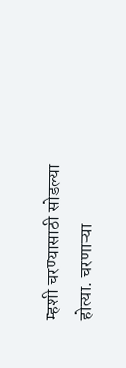म्हशी चरण्यासाठी सोडल्या होत्या. चरणाऱ्या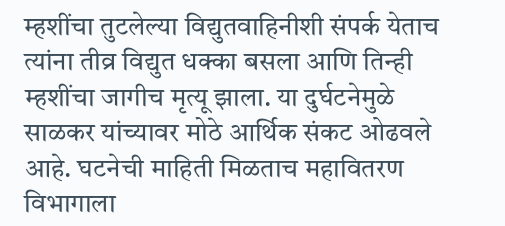म्हशींचा तुटलेल्या विद्युतवाहिनीशी संपर्क येताच त्यांना तीव्र विद्युत धक्का बसला आणि तिन्ही म्हशींचा जागीच मृत्यू झाला. या दुर्घटनेमुळे साळकर यांच्यावर मोठे आर्थिक संकट ओढवले आहे. घटनेची माहिती मिळताच महावितरण विभागाला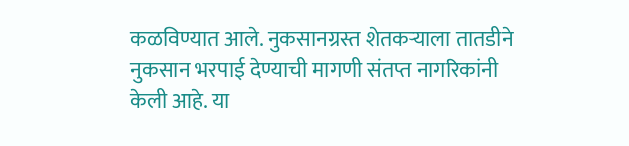कळविण्यात आले. नुकसानग्रस्त शेतकऱ्याला तातडीने नुकसान भरपाई देण्याची मागणी संतप्त नागरिकांनी केली आहे. या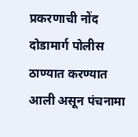प्रकरणाची नोंद दोडामार्ग पोलीस ठाण्यात करण्यात आली असून पंचनामा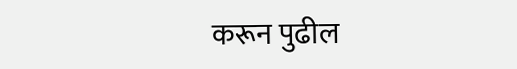करून पुढील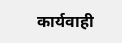कार्यवाही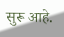सुरू आहे.